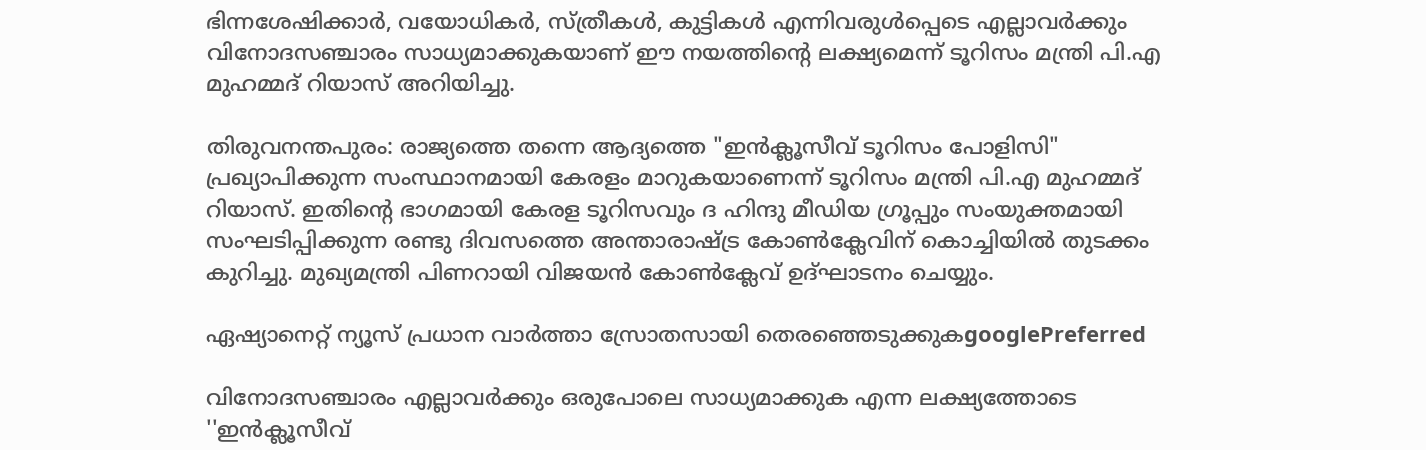ഭിന്നശേഷിക്കാർ, വയോധികർ, സ്ത്രീകൾ, കുട്ടികൾ എന്നിവരുൾപ്പെടെ എല്ലാവർക്കും വിനോദസഞ്ചാരം സാധ്യമാക്കുകയാണ് ഈ നയത്തിൻ്റെ ലക്ഷ്യമെന്ന് ടൂറിസം മന്ത്രി പി.എ മുഹമ്മദ് റിയാസ് അറിയിച്ചു.

തിരുവനന്തപുരം: രാജ്യത്തെ തന്നെ ആദ്യത്തെ "ഇൻക്ലൂസീവ് ടൂറിസം പോളിസി" പ്രഖ്യാപിക്കുന്ന സംസ്ഥാനമായി കേരളം മാറുകയാണെന്ന് ടൂറിസം മന്ത്രി പി.എ മുഹമ്മദ് റിയാസ്. ഇതിൻ്റെ ഭാഗമായി കേരള ടൂറിസവും ദ ഹിന്ദു മീഡിയ ഗ്രൂപ്പും സംയുക്തമായി സംഘടിപ്പിക്കുന്ന രണ്ടു ദിവസത്തെ അന്താരാഷ്ട്ര കോൺക്ലേവിന് കൊച്ചിയിൽ തുടക്കം കുറിച്ചു. മുഖ്യമന്ത്രി പിണറായി വിജയൻ കോൺക്ലേവ് ഉദ്ഘാടനം ചെയ്യും.

ഏഷ്യാനെറ്റ് ന്യൂസ് പ്രധാന വാർത്താ സ്രോതസായി തെരഞ്ഞെടുക്കുകgooglePreferred

വിനോദസഞ്ചാരം എല്ലാവർക്കും ഒരുപോലെ സാധ്യമാക്കുക എന്ന ലക്ഷ്യത്തോടെ ''ഇൻക്ലൂസീവ്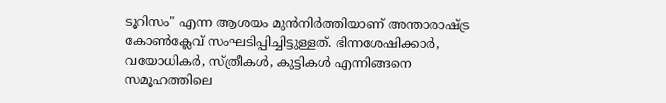ടൂറിസം" എന്ന ആശയം മുൻനിർത്തിയാണ് അന്താരാഷ്ട്ര കോൺക്ലേവ് സംഘടിപ്പിച്ചിട്ടുള്ളത്. ഭിന്നശേഷിക്കാർ, വയോധികർ, സ്ത്രീകൾ, കുട്ടികൾ എന്നിങ്ങനെ സമൂഹത്തിലെ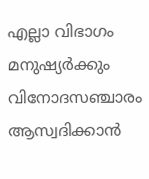എല്ലാ വിഭാഗം മനുഷ്യർക്കും വിനോദസഞ്ചാരം ആസ്വദിക്കാൻ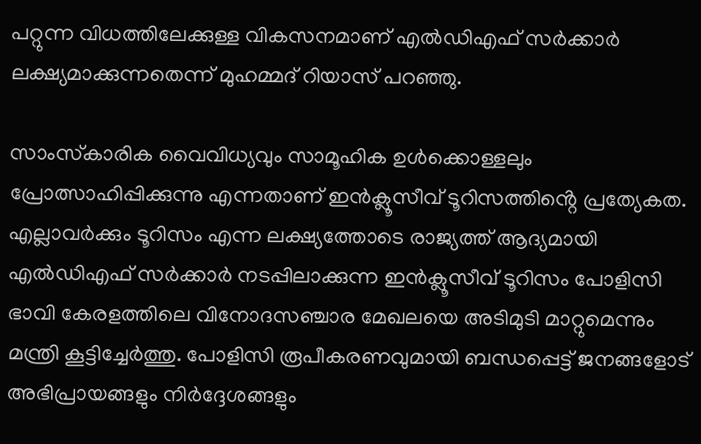പറ്റുന്ന വിധത്തിലേക്കുള്ള വികസനമാണ് എൽഡിഎഫ് സർക്കാർ ലക്ഷ്യമാക്കുന്നതെന്ന് മുഹമ്മദ് റിയാസ് പറഞ്ഞു.

സാംസ്‌കാരിക വൈവിധ്യവും സാമൂഹിക ഉൾക്കൊള്ളലും പ്രോത്സാഹിപ്പിക്കുന്നു എന്നതാണ് ഇൻക്ലൂസീവ് ടൂറിസത്തിൻ്റെ പ്രത്യേകത. എല്ലാവർക്കും ടൂറിസം എന്ന ലക്ഷ്യത്തോടെ രാജ്യത്ത് ആദ്യമായി എൽഡിഎഫ് സർക്കാർ നടപ്പിലാക്കുന്ന ഇൻക്ലൂസീവ് ടൂറിസം പോളിസി ഭാവി കേരളത്തിലെ വിനോദസഞ്ചാര മേഖലയെ അടിമുടി മാറ്റുമെന്നും മന്ത്രി കൂട്ടിച്ചേർത്തു. പോളിസി രൂപീകരണവുമായി ബന്ധപ്പെട്ട് ജനങ്ങളോട് അഭിപ്രായങ്ങളും നിർദ്ദേശങ്ങളും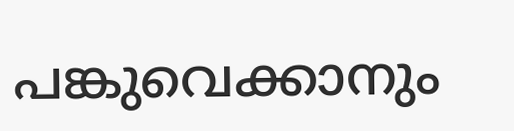പങ്കുവെക്കാനും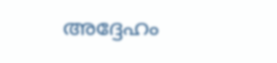അദ്ദേഹം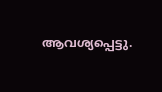ആവശ്യപ്പെട്ടു.